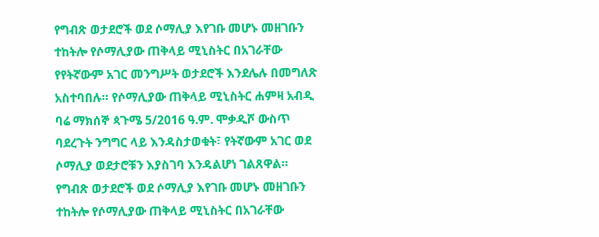የግብጽ ወታደሮች ወደ ሶማሊያ እየገቡ መሆኑ መዘገቡን ተከትሎ የሶማሊያው ጠቅላይ ሚኒስትር በአገራቸው የየትኛውም አገር መንግሥት ወታደሮች እንደሌሉ በመግለጽ አስተባበሉ። የሶማሊያው ጠቅላይ ሚኒስትር ሐምዛ አብዲ ባሬ ማክሰኞ ጳጉሜ 5/2016 ዓ.ም. ሞቃዲሾ ውስጥ ባደረጉት ንግግር ላይ እንዳስታወቁት፣ የትኛውም አገር ወደ ሶማሊያ ወደታሮቹን እያስገባ እንዳልሆነ ገልጸዋል።
የግብጽ ወታደሮች ወደ ሶማሊያ እየገቡ መሆኑ መዘገቡን ተከትሎ የሶማሊያው ጠቅላይ ሚኒስትር በአገራቸው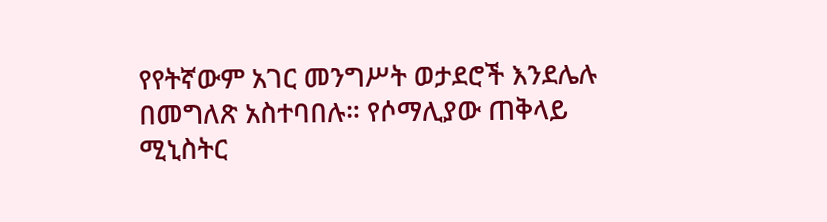የየትኛውም አገር መንግሥት ወታደሮች እንደሌሉ በመግለጽ አስተባበሉ። የሶማሊያው ጠቅላይ ሚኒስትር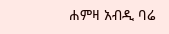ሐምዛ አብዲ ባሬ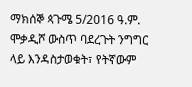ማክሰኞ ጳጉሜ 5/2016 ዓ.ም. ሞቃዲሾ ውስጥ ባደረጉት ንግግር ላይ እንዳስታወቁት፣ የትኛውም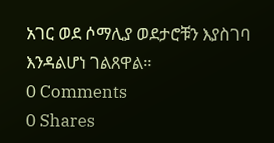አገር ወደ ሶማሊያ ወደታሮቹን እያስገባ እንዳልሆነ ገልጸዋል።
0 Comments
0 Shares